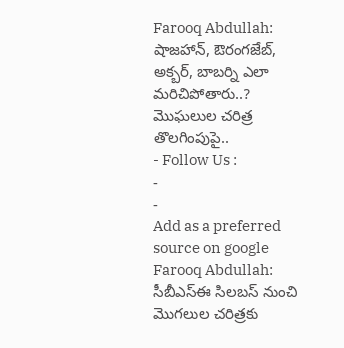Farooq Abdullah: షాజహాన్, ఔరంగజేబ్, అక్బర్, బాబర్ని ఎలా మరిచిపోతారు..? మొఘలుల చరిత్ర తొలగింపుపై..
- Follow Us :
-
-
Add as a preferred
source on google
Farooq Abdullah: సీబీఎస్ఈ సిలబస్ నుంచి మొగలుల చరిత్రకు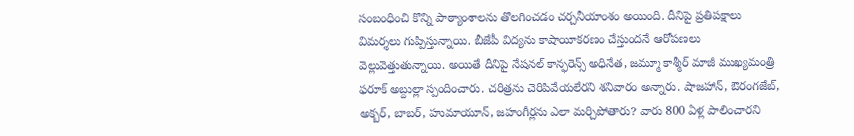సంబంధించి కొన్ని పాఠ్యాంశాలను తొలగించడం చర్చనీయాంశం అయింది. దీనిపై ప్రతిపక్షాలు విమర్శలు గుప్పిస్తున్నాయి. బీజేపీ విద్యను కాషాయీకరణం చేస్తుందనే ఆరోపణలు వెల్లువెత్తుతున్నాయి. అయితే దీనిపై నేషనల్ కాన్ఫరెన్స్ అధినేత, జమ్మూ కాశ్మీర్ మాజీ ముఖ్యమంత్రి ఫరూక్ అబ్దుల్లా స్పందించారు. చరిత్రను చెరిపివేయలేరని శనివారం అన్నారు. షాజహాన్, ఔరంగజేబ్, అక్బర్, బాబర్, హుమాయూన్, జహంగీర్లను ఎలా మర్చిపోతారు? వారు 800 ఏళ్ల పాలించారని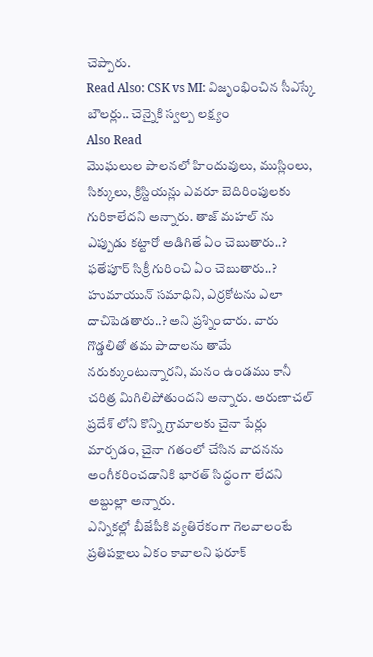చెప్పారు.
Read Also: CSK vs MI: విజృంభించిన సీఎస్కే బౌలర్లు.. చెన్నైకి స్వల్ప లక్ష్యం
Also Read
మొఘలుల పాలనలో హిందువులు, ముస్లింలు, సిక్కులు, క్రిస్టియన్లు ఎవరూ బెదిరింపులకు గురికాలేదని అన్నారు. తాజ్ మహల్ ను ఎప్పుడు కట్టారో అడిగితే ఏం చెబుతారు..? ఫతేపూర్ సిక్రీ గురించి ఏం చెబుతారు..? హుమాయున్ సమాధిని, ఎర్రకోటను ఎలా దాచిపెడతారు..? అని ప్రశ్నించారు. వారు గొడ్డలితో తమ పాదాలను తామే నరుక్కుంటున్నారని, మనం ఉండము కానీ చరిత్ర మిగిలిపోతుందని అన్నారు. అరుణాచల్ ప్రదేశ్ లోని కొన్ని గ్రామాలకు చైనా పేర్లు మార్చడం, చైనా గతంలో చేసిన వాదనను అంగీకరించడానికి భారత్ సిద్ధంగా లేదని అబ్దుల్లా అన్నారు.
ఎన్నికల్లో బీజేపీకి వ్యతిరేకంగా గెలవాలంటే ప్రతిపక్షాలు ఏకం కావాలని ఫరూక్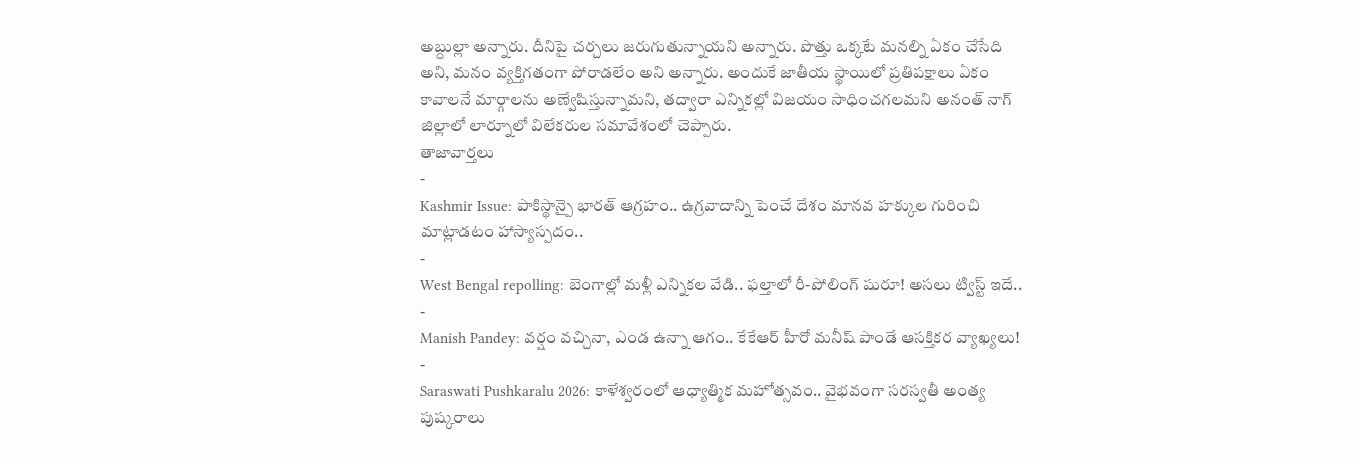అబ్దుల్లా అన్నారు. దీనిపై చర్చలు జరుగుతున్నాయని అన్నారు. పొత్తు ఒక్కటే మనల్ని ఏకం చేసేది అని, మనం వ్యక్తిగతంగా పోరాడలేం అని అన్నారు. అందుకే జాతీయ స్థాయిలో ప్రతిపక్షాలు ఏకం కావాలనే మార్గాలను అణ్వేషిస్తున్నామని, తద్వారా ఎన్నికల్లో విజయం సాధించగలమని అనంత్ నాగ్ జిల్లాలో లార్నూలో విలేకరుల సమావేశంలో చెప్పారు.
తాజావార్తలు
-
Kashmir Issue: పాకిస్థాన్పై భారత్ ఆగ్రహం.. ఉగ్రవాదాన్ని పెంచే దేశం మానవ హక్కుల గురించి మాట్లాడటం హాస్యాస్పదం..
-
West Bengal repolling: బెంగాల్లో మళ్లీ ఎన్నికల వేడి.. ఫల్తాలో రీ-పోలింగ్ షురూ! అసలు ట్విస్ట్ ఇదే..
-
Manish Pandey: వర్షం వచ్చినా, ఎండ ఉన్నా ఆగం.. కేకేఆర్ హీరో మనీష్ పాండే ఆసక్తికర వ్యాఖ్యలు!
-
Saraswati Pushkaralu 2026: కాళేశ్వరంలో ఆధ్యాత్మిక మహోత్సవం.. వైభవంగా సరస్వతీ అంత్య పుష్కరాలు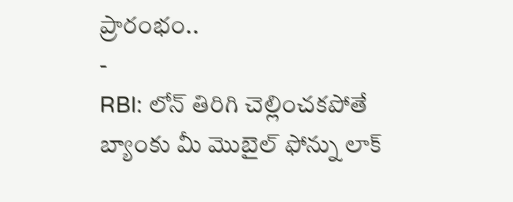ప్రారంభం..
-
RBI: లోన్ తిరిగి చెల్లించకపోతే బ్యాంకు మీ మొబైల్ ఫోన్ను లాక్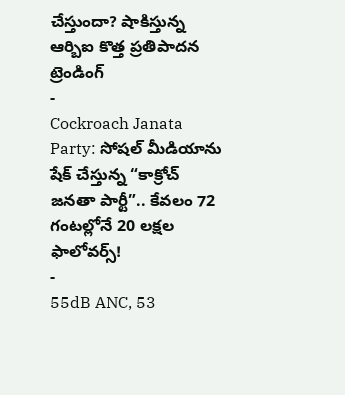చేస్తుందా? షాకిస్తున్న ఆర్బిఐ కొత్త ప్రతిపాదన
ట్రెండింగ్
-
Cockroach Janata Party: సోషల్ మీడియాను షేక్ చేస్తున్న “కాక్రోచ్ జనతా పార్టీ”.. కేవలం 72 గంటల్లోనే 20 లక్షల ఫాలోవర్స్!
-
55dB ANC, 53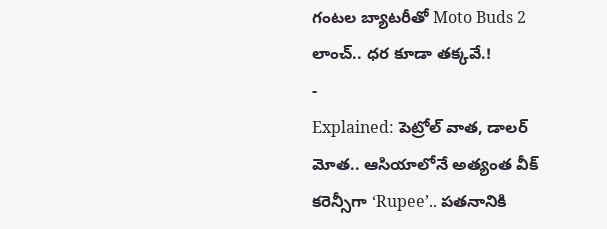గంటల బ్యాటరీతో Moto Buds 2 లాంచ్.. ధర కూడా తక్కవే.!
-
Explained: పెట్రోల్ వాత, డాలర్ మోత.. ఆసియాలోనే అత్యంత వీక్ కరెన్సీగా ‘Rupee’.. పతనానికి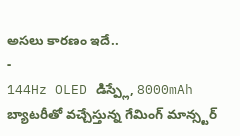అసలు కారణం ఇదే..
-
144Hz OLED డిస్ప్లే, 8000mAh బ్యాటరీతో వచ్చేస్తున్న గేమింగ్ మాన్స్టర్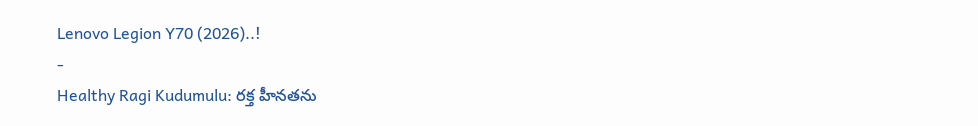Lenovo Legion Y70 (2026)..!
-
Healthy Ragi Kudumulu: రక్త హీనతను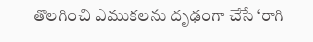తొలగించి ఎముకలను దృఢంగా చేసే ‘రాగి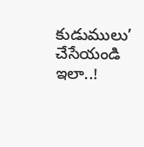కుడుములు’ చేసేయండి ఇలా..!